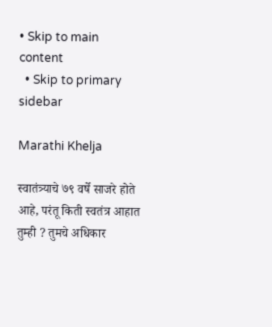• Skip to main content
  • Skip to primary sidebar

Marathi Khelja

स्वातंत्र्याचे ७९ वर्षे साजरे होते आहे, परंतू किती स्वतंत्र आहात तुम्ही ? तुमचे अधिकार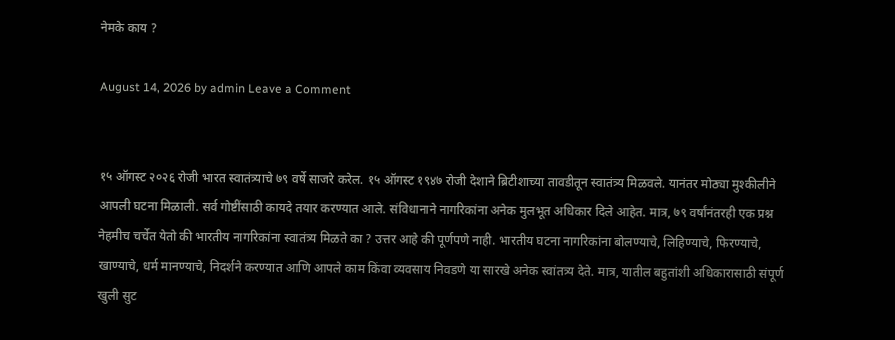नेमके काय ?

August 14, 2026 by admin Leave a Comment


१५ ऑगस्ट २०२६ रोजी भारत स्वातंत्र्याचे ७९ वर्षे साजरे करेल. १५ ऑगस्ट १९४७ रोजी देशाने ब्रिटीशाच्या तावडीतून स्वातंत्र्य मिळवले. यानंतर मोठ्या मुश्कीलीने आपली घटना मिळाली. सर्व गोष्टींसाठी कायदे तयार करण्यात आले. संविधानाने नागरिकांना अनेक मुलभूत अधिकार दिले आहेत. मात्र, ७९ वर्षांनंतरही एक प्रश्न नेहमीच चर्चेत येतो की भारतीय नागरिकांना स्वातंत्र्य मिळते का ? उत्तर आहे की पूर्णपणे नाही. भारतीय घटना नागरिकांना बोलण्याचे, लिहिण्याचे, फिरण्याचे, खाण्याचे, धर्म मानण्याचे, निदर्शने करण्यात आणि आपले काम किंवा व्यवसाय निवडणे या सारखे अनेक स्वांतत्र्य देते. मात्र, यातील बहुतांशी अधिकारासाठी संपूर्ण खुली सुट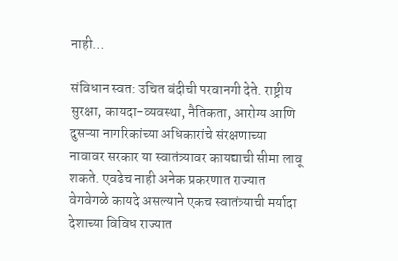नाही…

संविधान स्वत: उचित बंदीची परवानगी देते. राष्ट्रीय सुरक्षा, कायदा-व्यवस्था, नैतिकता, आरोग्य आणि दुसऱ्या नागरिकांच्या अधिकारांचे संरक्षणाच्या नावावर सरकार या स्वातंत्र्यावर कायद्याची सीमा लावू शकते. एवढेच नाही अनेक प्रकरणात राज्यात वेगवेगळे कायदे असल्याने एकच स्वातंत्र्याची मर्यादा देशाच्या विविध राज्यात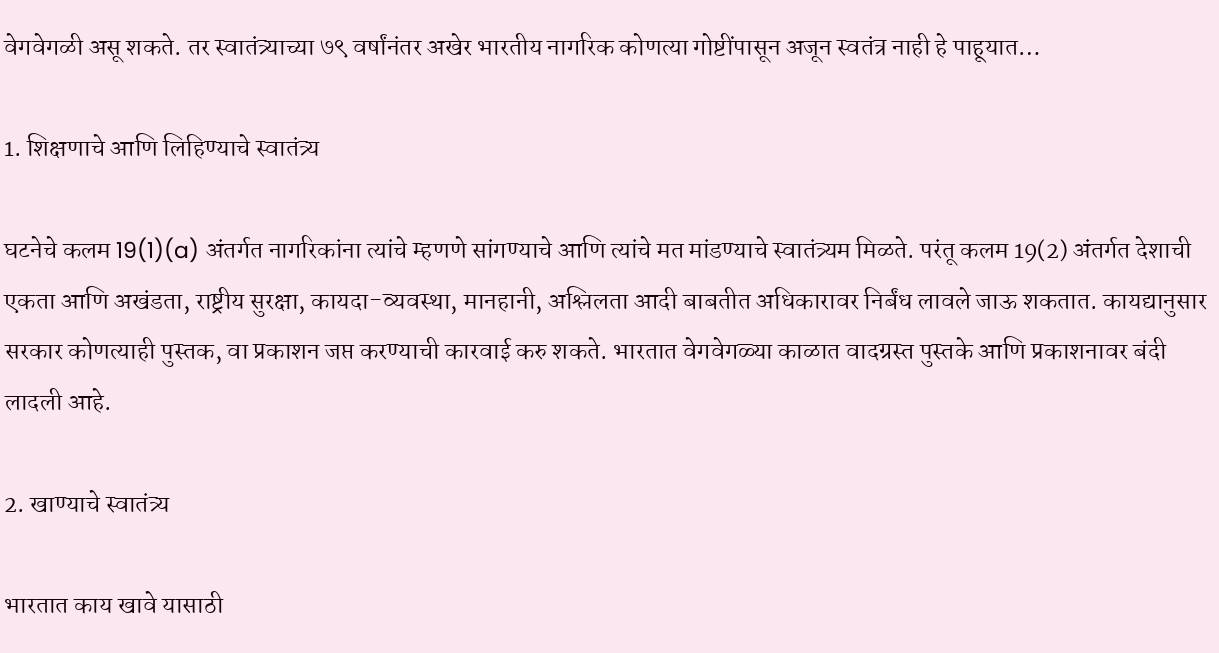वेगवेगळी असू शकते. तर स्वातंत्र्याच्या ७९ वर्षांनंतर अखेर भारतीय नागरिक कोणत्या गोष्टींपासून अजून स्वतंत्र नाही हे पाहूयात…

1. शिक्षणाचे आणि लिहिण्याचे स्वातंत्र्य

घटनेचे कलम 19(1)(a) अंतर्गत नागरिकांना त्यांचे म्हणणे सांगण्याचे आणि त्यांचे मत मांडण्याचे स्वातंत्र्यम मिळते. परंतू कलम 19(2) अंतर्गत देशाची एकता आणि अखंडता, राष्ट्रीय सुरक्षा, कायदा-व्यवस्था, मानहानी, अश्लिलता आदी बाबतीत अधिकारावर निर्बंध लावले जाऊ शकतात. कायद्यानुसार सरकार कोणत्याही पुस्तक, वा प्रकाशन जप्त करण्याची कारवाई करु शकते. भारतात वेगवेगळ्या काळात वादग्रस्त पुस्तके आणि प्रकाशनावर बंदी लादली आहे.

2. खाण्याचे स्वातंत्र्य

भारतात काय खावे यासाठी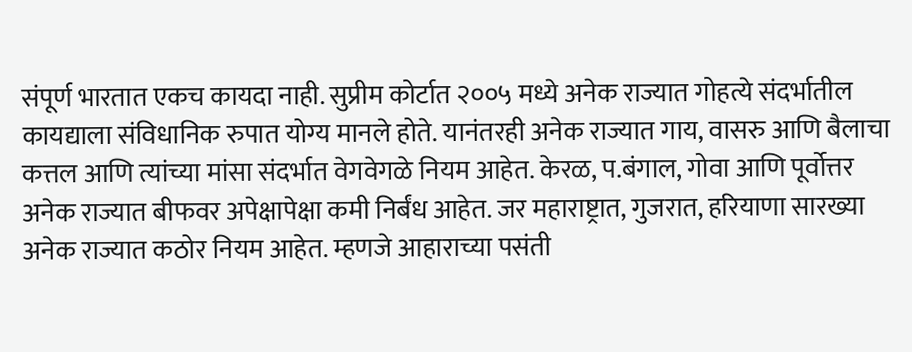संपूर्ण भारतात एकच कायदा नाही. सुप्रीम कोर्टात २००५ मध्ये अनेक राज्यात गोहत्ये संदर्भातील कायद्याला संविधानिक रुपात योग्य मानले होते. यानंतरही अनेक राज्यात गाय, वासरु आणि बैलाचा कत्तल आणि त्यांच्या मांसा संदर्भात वेगवेगळे नियम आहेत. केरळ, प.बंगाल, गोवा आणि पूर्वोत्तर अनेक राज्यात बीफवर अपेक्षापेक्षा कमी निर्बंध आहेत. जर महाराष्ट्रात, गुजरात, हरियाणा सारख्या अनेक राज्यात कठोर नियम आहेत. म्हणजे आहाराच्या पसंती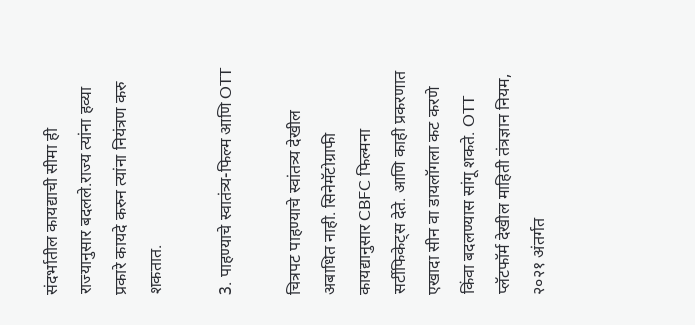संदर्भातील कायद्याची सीमा ही राज्यानुसार बदलले.राज्य त्यांना हव्या प्रकारे कायदे करुन त्यांना नियंत्रण करु शकतात.

3. पाहण्याचे स्वातंत्र्य-फिल्म आणि OTT

चित्रपट पाहण्याचे स्वांतत्र्य देखील अबाधित नाही. सिनेमॅटोग्राफी कायद्यानुसार CBFC फिल्मना सर्टीफिकेट्स देते. आणि काही प्रकरणात एखादा सीन वा डायलॉगला कट करणे किंवा बदलण्यास सांगू शकते. OTT प्लॅटफॉर्म देखील माहिती तंत्रज्ञान नियम, २०२१ अंतर्गत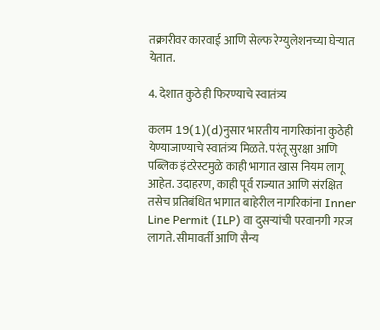तक्रारीवर कारवाई आणि सेल्फ रेग्युलेशनच्या घेऱ्यात येतात.

4. देशात कुठेही फिरण्याचे स्वातंत्र्य

कलम 19(1)(d)नुसार भारतीय नागरिकांना कुठेही येण्याजाण्याचे स्वातंत्र्य मिळते. परंतू सुरक्षा आणि पब्लिक इंटरेस्टमुळे काही भागात खास नियम लागू आहेत. उदाहरण, काही पूर्व राज्यात आणि संरक्षित तसेच प्रतिबंधित भागात बाहेरील नागरिकांना Inner Line Permit (ILP) वा दुसऱ्यांची परवानगी गरज लागते. सीमावर्ती आणि सैन्य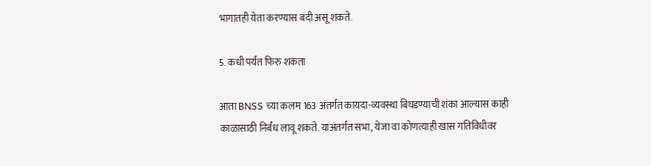भागातही येता करण्यास बंदी असू शकते.

5. कधी पर्यंत फिरु शकता

आता BNSS च्या कलम 163 अंतर्गत कायदा-व्यवस्था बिघडण्याची शंका आल्यास काही काळासाठी निर्बंध लावू शकते. याअंतर्गत सभा, येजा वा कोणत्याही खास गतिविधीवर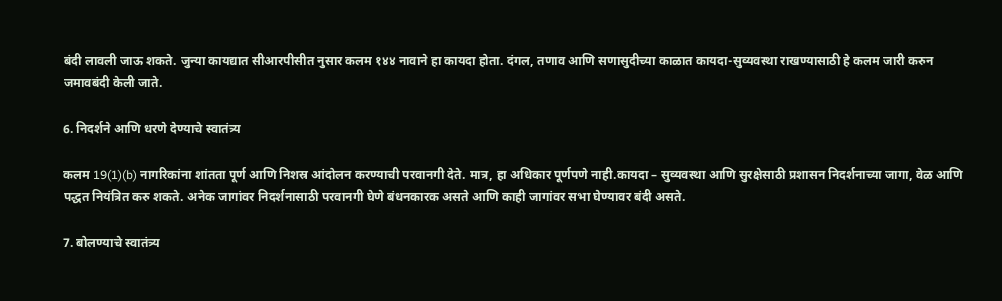बंदी लावली जाऊ शकते. जुन्या कायद्यात सीआरपीसीत नुसार कलम १४४ नावाने हा कायदा होता. दंगल, तणाव आणि सणासुदीच्या काळात कायदा-सुव्यवस्था राखण्यासाठी हे कलम जारी करुन जमावबंदी केली जाते.

6. निदर्शने आणि धरणे देण्याचे स्वातंत्र्य

कलम 19(1)(b) नागरिकांना शांतता पूर्ण आणि निशस्र आंदोलन करण्याची परवानगी देते. मात्र, हा अधिकार पूर्णपणे नाही.कायदा – सुव्यवस्था आणि सुरक्षेसाठी प्रशासन निदर्शनाच्या जागा, वेळ आणि पद्धत नियंत्रित करु शकते. अनेक जागांवर निदर्शनासाठी परवानगी घेणे बंधनकारक असते आणि काही जागांवर सभा घेण्यावर बंदी असते.

7. बोलण्याचे स्वातंत्र्य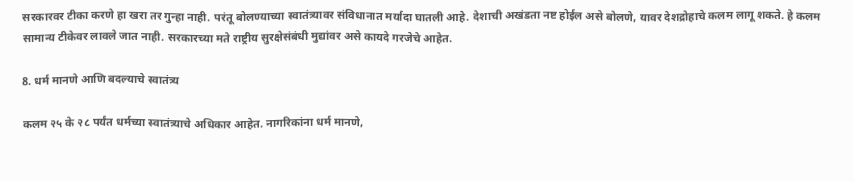सरकारवर टीका करणे हा खरा तर गुन्हा नाही. परंतू बोलण्याच्या स्वातंत्र्यावर संविधानात मर्यादा घातली आहे. देशाची अखंडता नष्ट होईल असे बोलणे, यावर देशद्रोहाचे कलम लागू शकते. हे कलम सामान्य टीकेवर लावले जात नाही. सरकारच्या मते राष्ट्रीय सुरक्षेसंबंधी मुद्यांवर असे कायदे गरजेचे आहेत.

8. धर्म मानणे आणि बदल्याचे स्वातंत्र्य

कलम २५ के २८ पर्यंत धर्मच्या स्वातंत्र्याचे अधिकार आहेत. नागरिकांना धर्म मानणे,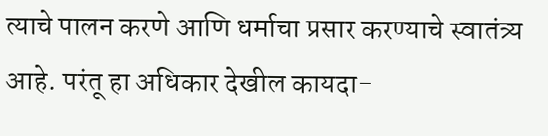त्याचे पालन करणे आणि धर्माचा प्रसार करण्याचे स्वातंत्र्य आहे. परंतू हा अधिकार देखील कायदा-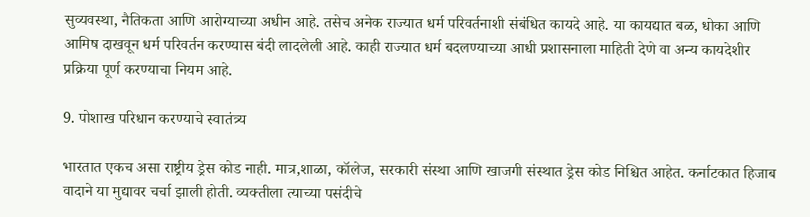सुव्यवस्था, नैतिकता आणि आरोग्याच्या अधीन आहे. तसेच अनेक राज्यात धर्म परिवर्तनाशी संबंधित कायदे आहे. या कायद्यात बळ, धोका आणि आमिष दाखवून धर्म परिवर्तन करण्यास बंदी लादलेली आहे. काही राज्यात धर्म बदलण्याच्या आधी प्रशासनाला माहिती देणे वा अन्य कायदेशीर प्रक्रिया पूर्ण करण्याचा नियम आहे.

9. पोशाख परिधान करण्याचे स्वातंत्र्य

भारतात एकच असा राष्ट्रीय ड्रेस कोड नाही. मात्र,शाळा, कॉलेज, सरकारी संस्था आणि खाजगी संस्थात ड्रेस कोड निश्चित आहेत. कर्नाटकात हिजाब वादाने या मुद्यावर चर्चा झाली होती. व्यक्तीला त्याच्या पसंदीचे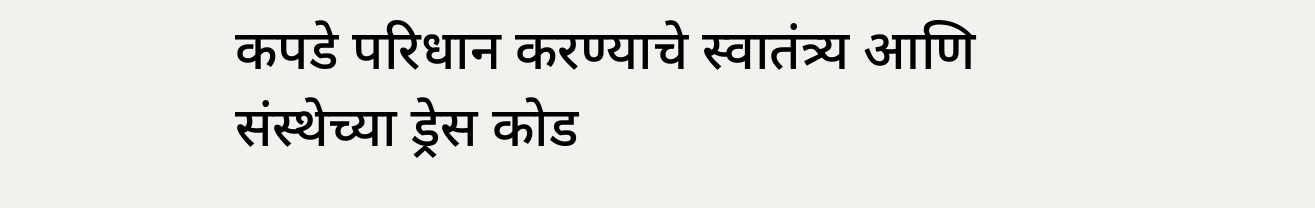कपडे परिधान करण्याचे स्वातंत्र्य आणि संस्थेच्या ड्रेस कोड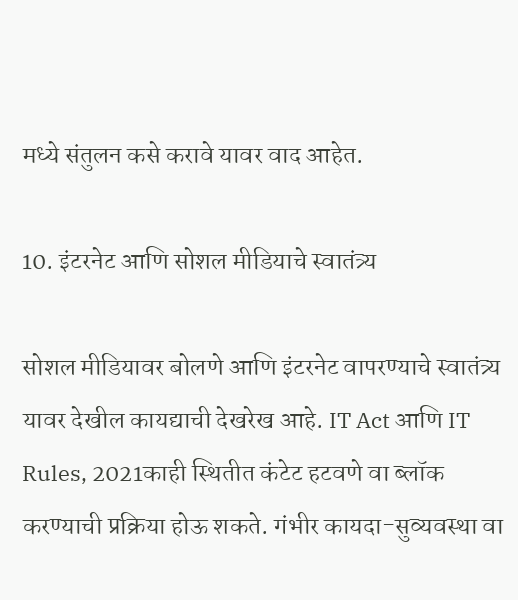मध्ये संतुलन कसे करावे यावर वाद आहेत.

10. इंटरनेट आणि सोशल मीडियाचे स्वातंत्र्य

सोशल मीडियावर बोलणे आणि इंटरनेट वापरण्याचे स्वातंत्र्य यावर देखील कायद्याची देखरेख आहे. IT Act आणि IT Rules, 2021काही स्थितीत कंटेट हटवणे वा ब्लॉक करण्याची प्रक्रिया होऊ शकते. गंभीर कायदा-सुव्यवस्था वा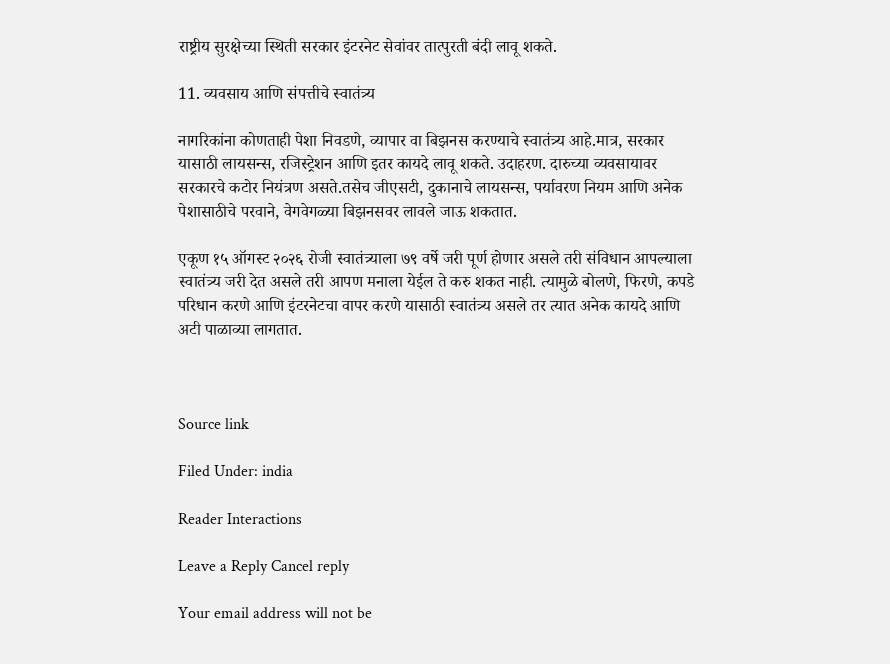राष्ट्रीय सुरक्षेच्या स्थिती सरकार इंटरनेट सेवांवर तात्पुरती बंदी लावू शकते.

11. व्यवसाय आणि संपत्तीचे स्वातंत्र्य

नागरिकांना कोणताही पेशा निवडणे, व्यापार वा बिझनस करण्याचे स्वातंत्र्य आहे.मात्र, सरकार यासाठी लायसन्स, रजिस्ट्रेशन आणि इतर कायदे लावू शकते. उदाहरण. दारुच्या व्यवसायावर सरकारचे कटोर नियंत्रण असते.तसेच जीएसटी, दुकानाचे लायसन्स, पर्यावरण नियम आणि अनेक पेशासाठीचे परवाने, वेगवेगळ्या बिझनसवर लावले जाऊ शकतात.

एकूण १५ ऑगस्ट २०२६ रोजी स्वातंत्र्याला ७९ वर्षे जरी पूर्ण होणार असले तरी संविधान आपल्याला स्वातंत्र्य जरी देत असले तरी आपण मनाला येईल ते करु शकत नाही. त्यामुळे बोलणे, फिरणे, कपडे परिधान करणे आणि इंटरनेटचा वापर करणे यासाठी स्वातंत्र्य असले तर त्यात अनेक कायदे आणि अटी पाळाव्या लागतात.



Source link

Filed Under: india

Reader Interactions

Leave a Reply Cancel reply

Your email address will not be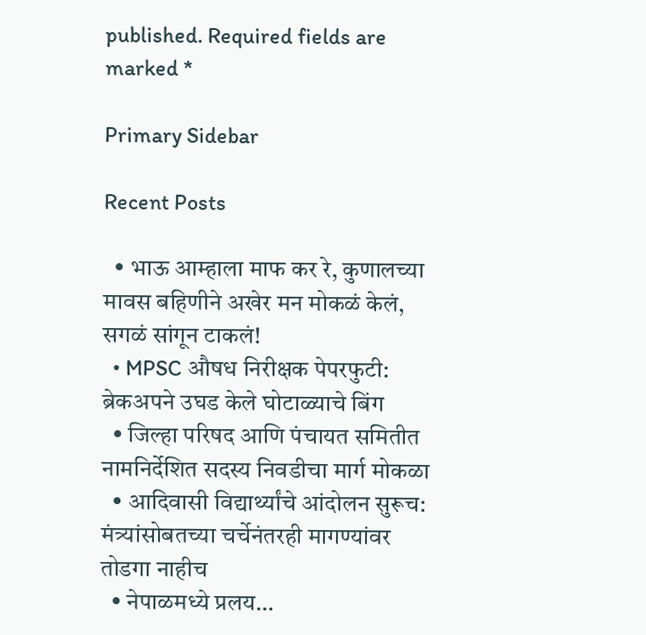published. Required fields are marked *

Primary Sidebar

Recent Posts

  • भाऊ आम्हाला माफ कर रे, कुणालच्या मावस बहिणीने अखेर मन मोकळं केलं, सगळं सांगून टाकलं!
  • MPSC औषध निरीक्षक पेपरफुटी: ब्रेकअपने उघड केले घोटाळ्याचे बिंग
  • जिल्हा परिषद आणि पंचायत समितीत नामनिर्देशित सदस्य निवडीचा मार्ग मोकळा
  • आदिवासी विद्यार्थ्यांचे आंदोलन सुरूच: मंत्र्यांसोबतच्या चर्चेनंतरही मागण्यांवर तोडगा नाहीच
  • नेपाळमध्ये प्रलय…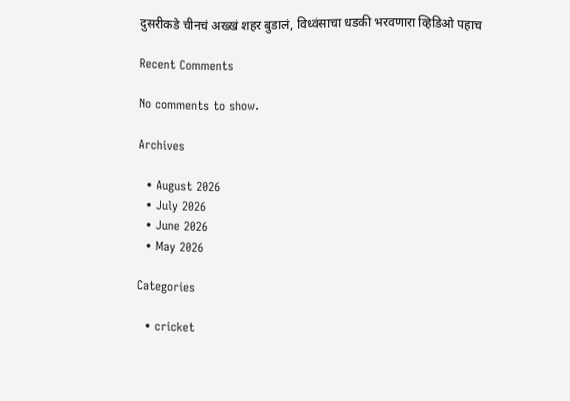दुसरीकडे चीनचं अख्खं शहर बुडालं, विध्वंसाचा धडकी भरवणारा व्हिडिओ पहाच

Recent Comments

No comments to show.

Archives

  • August 2026
  • July 2026
  • June 2026
  • May 2026

Categories

  • cricket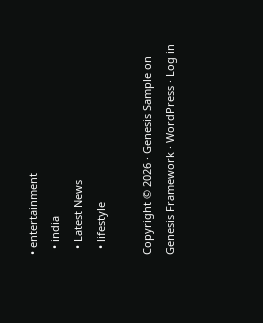• entertainment
  • india
  • Latest News
  • lifestyle

Copyright © 2026 · Genesis Sample on Genesis Framework · WordPress · Log in